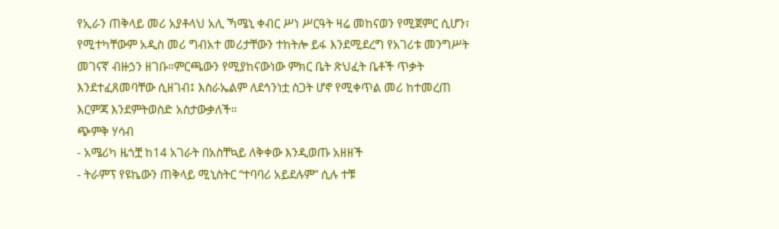የኢራን ጠቅላይ መሪ አያቶላህ አሊ ኻሜኒ ቀብር ሥነ ሥርዓት ዛሬ መከናወን የሚጀምር ሲሆን፣ የሚተካቸውም አዲስ መሪ ግብአተ መሪታቸውን ተከትሎ ይፋ እንደሚደረግ የአገሪቱ መንግሥት መገናኛ ብዙኃን ዘገቡ።ምርጫውን የሚያከናውነው ምክር ቤት ጽህፈት ቤቶች ጥቃት እንደተፈጸመባቸው ሲዘገብ፤ እስራኤልም ለደኅንነቷ ስጋት ሆኖ የሚቀጥል መሪ ከተመረጠ እርምጃ እንደምትወስድ አስታውቃለች።
ጭምቅ ሃሳብ
- አሜሪካ ዜጎቿ ከ14 አገራት በአስቸኳይ ለቅቀው እንዲወጡ አዘዘች
- ትራምፕ የዩኬውን ጠቅላይ ሚኒስትር “ተባባሪ አይደሉም” ሲሉ ተቹ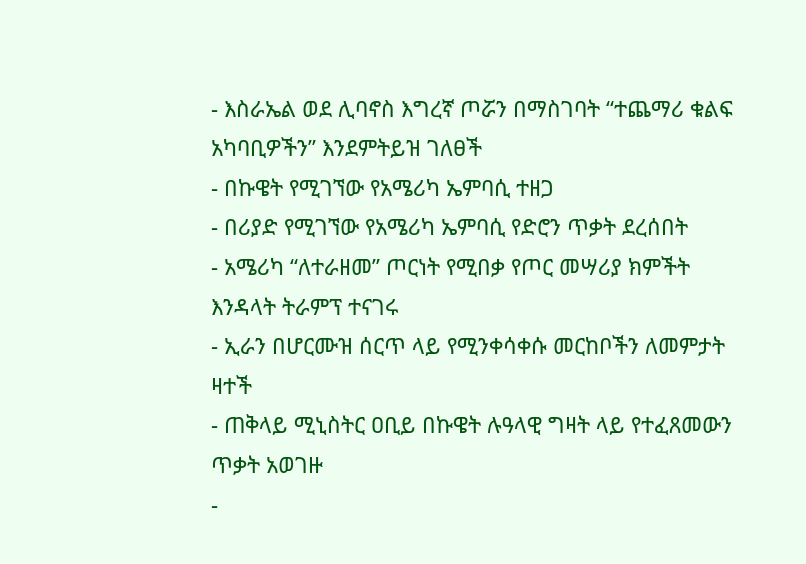- እስራኤል ወደ ሊባኖስ እግረኛ ጦሯን በማስገባት “ተጨማሪ ቁልፍ አካባቢዎችን” እንደምትይዝ ገለፀች
- በኩዌት የሚገኘው የአሜሪካ ኤምባሲ ተዘጋ
- በሪያድ የሚገኘው የአሜሪካ ኤምባሲ የድሮን ጥቃት ደረሰበት
- አሜሪካ “ለተራዘመ” ጦርነት የሚበቃ የጦር መሣሪያ ክምችት እንዳላት ትራምፕ ተናገሩ
- ኢራን በሆርሙዝ ሰርጥ ላይ የሚንቀሳቀሱ መርከቦችን ለመምታት ዛተች
- ጠቅላይ ሚኒስትር ዐቢይ በኩዌት ሉዓላዊ ግዛት ላይ የተፈጸመውን ጥቃት አወገዙ
-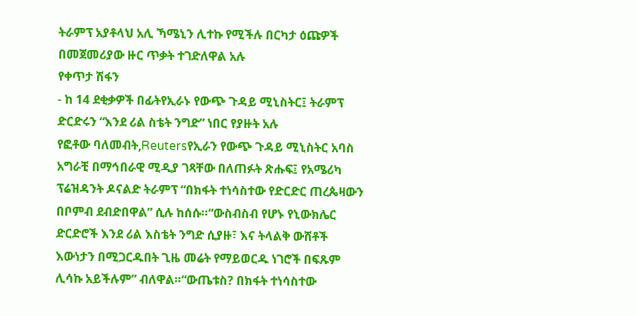ትራምፕ አያቶላህ አሊ ኻሜኒን ሊተኩ የሚችሉ በርካታ ዕጩዎች በመጀመሪያው ዙር ጥቃት ተገድለዋል አሉ
የቀጥታ ሽፋን
- ከ 14 ደቂቃዎች በፊትየኢራኑ የውጭ ጉዳይ ሚኒስትር፤ ትራምፕ ድርድሩን “እንደ ሪል ስቴት ንግድ” ነበር የያዙት አሉ
የፎቶው ባለመብት,Reutersየኢራን የውጭ ጉዳይ ሚኒስትር አባስ አግራቺ በማኅበራዊ ሚዲያ ገጻቸው በለጠፉት ጽሑፍ፤ የአሜሪካ ፕሬዝዳንት ዶናልድ ትራምፕ “በክፋት ተነሳስተው የድርድር ጠረጴዛውን በቦምብ ደብድበዋል” ሲሉ ከሰሱ።“ውስብስብ የሆኑ የኒውክሌር ድርድሮች እንደ ሪል እስቴት ንግድ ሲያዙ፣ እና ትላልቅ ውሸቶች እውነታን በሚጋርዱበት ጊዜ መሬት የማይወርዱ ነገሮች በፍጹም ሊሳኩ አይችሉም” ብለዋል።“ውጤቱስ? በክፋት ተነሳስተው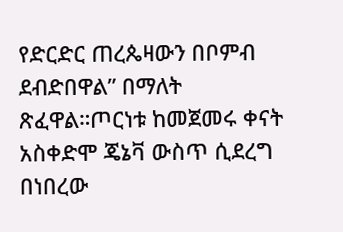የድርድር ጠረጴዛውን በቦምብ ደብድበዋል” በማለት ጽፈዋል።ጦርነቱ ከመጀመሩ ቀናት አስቀድሞ ጄኔቫ ውስጥ ሲደረግ በነበረው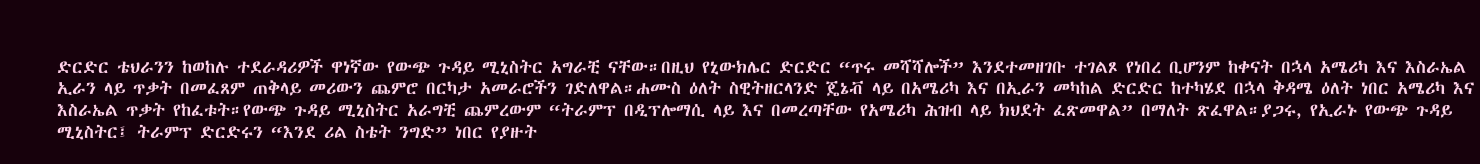ድርድር ቴህራንን ከወከሉ ተደራዳሪዎች ዋነኛው የውጭ ጉዳይ ሚኒስትር አግራቺ ናቸው።በዚህ የኒውክሌር ድርድር “ጥሩ መሻሻሎች” እንደተመዘገቡ ተገልጾ የነበረ ቢሆንም ከቀናት በኋላ አሜሪካ እና እስራኤል ኢራን ላይ ጥቃት በመፈጸም ጠቅላይ መሪውን ጨምሮ በርካታ አመራሮችን ገድለዋል።ሐሙስ ዕለት ስዊትዘርላንድ ጄኔቭ ላይ በአሜሪካ እና በኢራን መካከል ድርድር ከተካሄደ በኋላ ቅዳሜ ዕለት ነበር አሜሪካ እና እስራኤል ጥቃት የከፈቱት።የውጭ ጉዳይ ሚኒስትር አራግቺ ጨምረውም “ትራምፕ በዲፕሎማሲ ላይ እና በመረጣቸው የአሜሪካ ሕዝብ ላይ ክህደት ፈጽመዋል” በማለት ጽፈዋል።ያጋሩ, የኢራኑ የውጭ ጉዳይ ሚኒስትር፤ ትራምፕ ድርድሩን “እንደ ሪል ስቴት ንግድ” ነበር የያዙት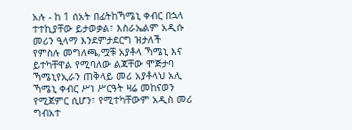አሉ - ከ 1 ሰአት በፊትከኻሜኒ ቀብር በኋላ ተተኪያቸው ይታወቃል፣ እስራኤልም አዲሱ መሪን ዒላማ እንደምታደርግ ዝታለች
የምስሉ መግለጫ,ሟቹ አያቶላ ኻሜኒ እና ይተካቸዋል የሚባለው ልጃቸው ሞጅታባ ኻሜኒየኢራን ጠቅላይ መሪ አያቶላህ አሊ ኻሜኒ ቀብር ሥነ ሥርዓት ዛሬ መከናወን የሚጀምር ሲሆን፣ የሚተካቸውም አዲስ መሪ ግብአተ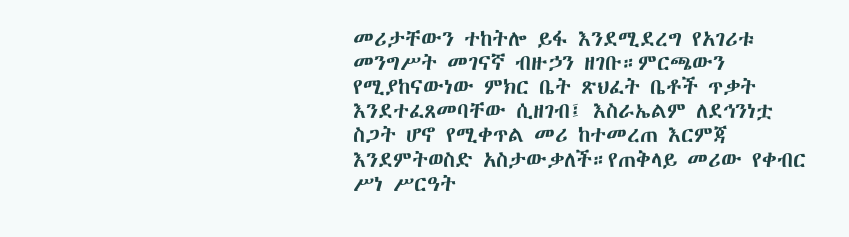መሪታቸውን ተከትሎ ይፋ እንደሚደረግ የአገሪቱ መንግሥት መገናኛ ብዙኃን ዘገቡ።ምርጫውን የሚያከናውነው ምክር ቤት ጽህፈት ቤቶች ጥቃት እንደተፈጸመባቸው ሲዘገብ፤ እስራኤልም ለደኅንነቷ ስጋት ሆኖ የሚቀጥል መሪ ከተመረጠ እርምጃ እንደምትወስድ አስታውቃለች።የጠቅላይ መሪው የቀብር ሥነ ሥርዓት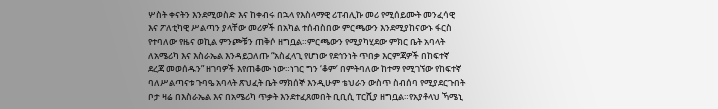ሦስት ቀናትን እንደሚወስድ እና ከቀብሩ በኋላ የእስላማዊ ሪፐብሊኩ መሪ የሚሰይሙት መንፈሳዊ እና ፖለቲካዊ ሥልጣን ያላቸው መሪዎች በአካል ተሰብስበው ምርጫውን እንደሚያከናውኑ ፋርስ የተባለው የዜና ወኪል ምንጮቹን ጠቅሶ ዘግቧል።ምርጫውን የሚያካሂደው ምክር ቤት አባላት ለአሜሪካ እና እስራኤል እንዳይጋለጡ “አስፈላጊ የሆነው የደኅንነት ጥበቃ እርምጃዎች በከፍተኛ ደረጃ መወሰዱን” ዘገባዎች እየጠቆሙ ነው።ነገር ግን ‘ቆም’ በምትባለው ከተማ የሚገኘው የከፍተኛ ባለሥልጣናቱ ጉባዔ አባላት ጽህፈት ቤት ማክሰኞ እንዲሁም ቴህራን ውስጥ ስብሰባ የሚያደርጉበት ቦታ ዛሬ በእስራኤል እና በአሜሪካ ጥቃት እንደተፈጸመበት ቢቢሲ ፐርሺያ ዘግቧል።የአያቶላህ ኻሜኒ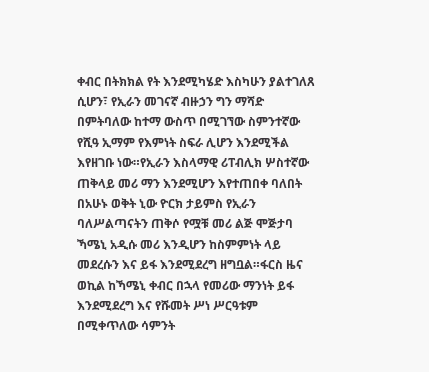ቀብር በትክክል የት እንደሚካሄድ እስካሁን ያልተገለጸ ሲሆን፣ የኢራን መገናኛ ብዙኃን ግን ማሻድ በምትባለው ከተማ ውስጥ በሚገኘው ስምንተኛው የሺዓ ኢማም የእምነት ስፍራ ሊሆን እንደሚችል እየዘገቡ ነው።የኢራን እስላማዊ ሪፐብሊክ ሦስተኛው ጠቅላይ መሪ ማን እንደሚሆን እየተጠበቀ ባለበት በአሁኑ ወቅት ኒው ዮርክ ታይምስ የኢራን ባለሥልጣናትን ጠቅሶ የሟቹ መሪ ልጅ ሞጅታባ ኻሜኒ አዲሱ መሪ እንዲሆን ከስምምነት ላይ መደረሱን እና ይፋ እንደሚደረግ ዘግቧል።ፋርስ ዜና ወኪል ከኻሜኒ ቀብር በኋላ የመሪው ማንነት ይፋ እንደሚደረግ እና የሹመት ሥነ ሥርዓቱም በሚቀጥለው ሳምንት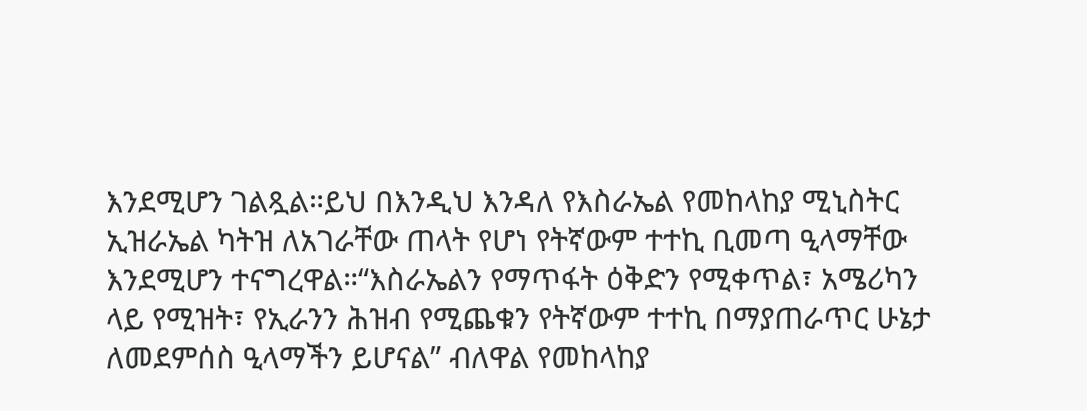እንደሚሆን ገልጿል።ይህ በእንዲህ እንዳለ የእስራኤል የመከላከያ ሚኒስትር ኢዝራኤል ካትዝ ለአገራቸው ጠላት የሆነ የትኛውም ተተኪ ቢመጣ ዒላማቸው እንደሚሆን ተናግረዋል።“እስራኤልን የማጥፋት ዕቅድን የሚቀጥል፣ አሜሪካን ላይ የሚዝት፣ የኢራንን ሕዝብ የሚጨቁን የትኛውም ተተኪ በማያጠራጥር ሁኔታ ለመደምሰስ ዒላማችን ይሆናል” ብለዋል የመከላከያ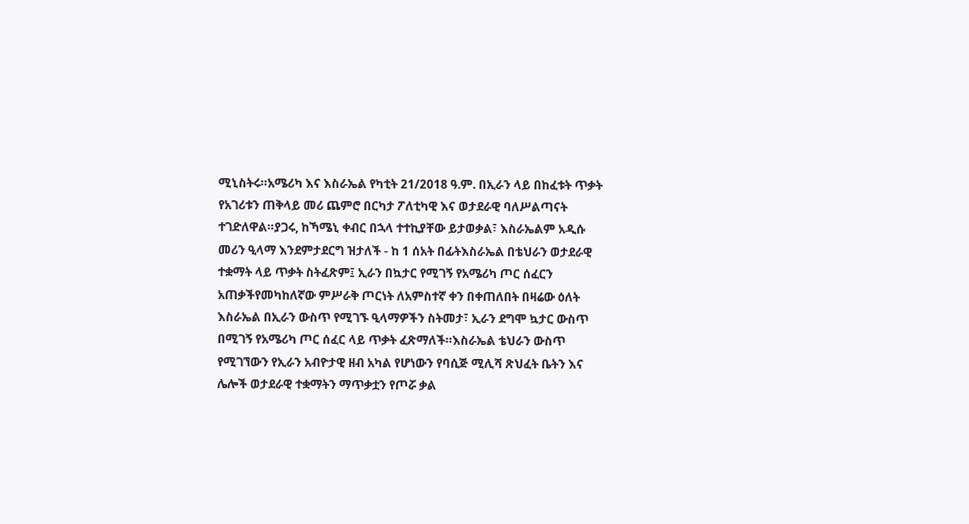ሚኒስትሩ።አሜሪካ እና እስራኤል የካቲት 21/2018 ዓ.ም. በኢራን ላይ በከፈቱት ጥቃት የአገሪቱን ጠቅላይ መሪ ጨምሮ በርካታ ፖለቲካዊ እና ወታደራዊ ባለሥልጣናት ተገድለዋል።ያጋሩ, ከኻሜኒ ቀብር በኋላ ተተኪያቸው ይታወቃል፣ እስራኤልም አዲሱ መሪን ዒላማ እንደምታደርግ ዝታለች - ከ 1 ሰአት በፊትእስራኤል በቴህራን ወታደራዊ ተቋማት ላይ ጥቃት ስትፈጽም፤ ኢራን በኳታር የሚገኝ የአሜሪካ ጦር ሰፈርን አጠቃችየመካከለኛው ምሥራቅ ጦርነት ለአምስተኛ ቀን በቀጠለበት በዛሬው ዕለት እስራኤል በኢራን ውስጥ የሚገኙ ዒላማዎችን ስትመታ፣ ኢራን ደግሞ ኳታር ውስጥ በሚገኝ የአሜሪካ ጦር ሰፈር ላይ ጥቃት ፈጽማለች።እስራኤል ቴህራን ውስጥ የሚገኘውን የኢራን አብዮታዊ ዘብ አካል የሆነውን የባሲጅ ሚሊሻ ጽህፈት ቤትን እና ሌሎች ወታደራዊ ተቋማትን ማጥቃቷን የጦሯ ቃል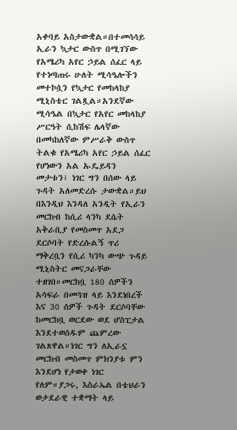አቀባይ አስታውቋል።በተመሳሳይ ኢራን ኳታር ውስጥ በሚገኘው የአሜሪካ አየር ኃይል ሰፈር ላይ የተነጣጠሩ ሁለት ሚሳዔሎችን መተኮሷን የኳታር የመከላከያ ሚኒስቴር ገልጿል።አንደኛው ሚሳዔል በኳታር የአየር መከላከያ ሥርዓት ሲከሽፍ ሌላኛው በመካከለኛው ምሥራቅ ውስጥ ትልቁ የአሜሪካ አየር ኃይል ሰፈር የሆነውን አል ኡዴይዳን መታቱን፣ ነገር ግን በሰው ላይ ጉዳት አለመድረሱ ታውቋል።ይህ በእንዲህ እንዳለ አንዲት የኢራን መርከብ ከሲሪ ላንካ ደሴት አቅራቢያ የመስመጥ አደጋ ደርሶባት የድረሱልኝ ጥሪ ማቅረቧን የሲሪ ካንካ ውጭ ጉዳይ ሚኒስትር መናጋራቸው ተዘገበ።መርከቧ 180 ሰዎችን አሳፍራ በመጓዝ ላይ እንደነበረች እና 30 ሰዎች ጉዳት ደርሶባቸው ከመርከቧ ወርደው ወደ ሆስፒታል እንደተወሰዱም ጨምረው ገልጸዋል።ነገር ግን ለኢራኗ መርከብ መስመጥ ምክንያቱ ምን እንደሆነ የታወቀ ነገር የለም።ያጋሩ, እስራኤል በቴህራን ወታደራዊ ተቋማት ላይ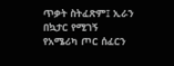ጥቃት ስትፈጽም፤ ኢራን በኳታር የሚገኝ የአሜሪካ ጦር ሰፈርን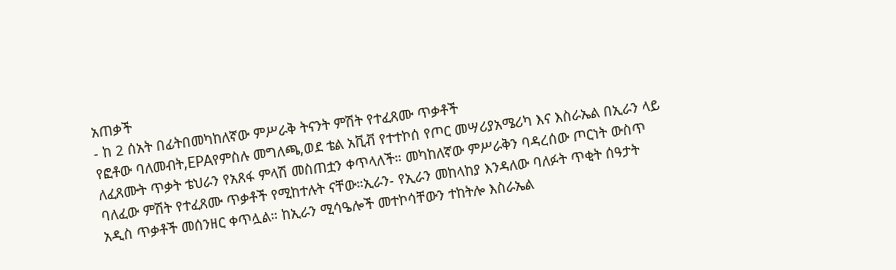አጠቃች
- ከ 2 ሰአት በፊትበመካከለኛው ምሥራቅ ትናንት ምሽት የተፈጸሙ ጥቃቶች
የፎቶው ባለመብት,EPAየምስሉ መግለጫ,ወደ ቴል አቪቭ የተተኮሰ የጦር መሣሪያአሜሪካ እና እስራኤል በኢራን ላይ ለፈጸሙት ጥቃት ቴህራን የአጸፋ ምላሽ መስጠቷን ቀጥላለች። መካከለኛው ምሥራቅን ባዳረሰው ጦርነት ውስጥ ባለፈው ምሽት የተፈጸሙ ጥቃቶች የሚከተሉት ናቸው።ኢራን- የኢራን መከላከያ እንዳለው ባለፉት ጥቂት ሰዓታት አዲስ ጥቃቶች መሰንዘር ቀጥሏል። ከኢራን ሚሳዔሎች መተኮሳቸውን ተከትሎ እስራኤል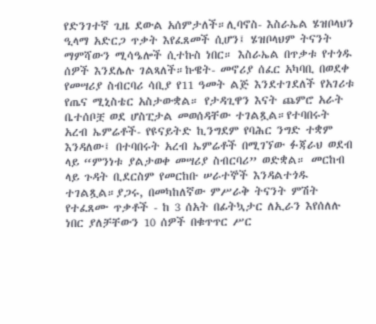የድንገተኛ ጊዜ ደውል አሰምታለች።ሊባኖስ- እስራኤል ሄዝቦላህን ዒላማ አድርጋ ጥቃት እየፈጸመች ሲሆን፤ ሄዝቦላህም ትናንት ማምሻውን ሚሳዔሎች ሲተኩስ ነበር። እስራኤል በጥቃቱ የተጎዱ ሰዎች እንደሌሉ ገልጻለች።ኩዌት- መኖሪያ ሰፈር አካባቢ በወደቀ የመሣሪያ ስብርባሪ ሳቢያ የ11 ዓመት ልጅ እንደተገደለች የአገሪቱ የጤና ሚኒስቴር አስታውቋል። የታዳጊዋን እናት ጨምሮ አራት ቤተሰቦቿ ወደ ሆስፒታል መወሰዳቸው ተገልጿል።የተባበሩት አረብ ኤምሬቶች- የዩናይትድ ኪንግደም የባሕር ንግድ ተቋም እንዳለው፤ በተባበሩት አረብ ኤምሬቶች በሚገኘው ፉጃራህ ወደብ ላይ “ምንነቱ ያልታወቀ መሣሪያ ስብርባሪ” ወድቋል። መርከብ ላይ ጉዳት ቢደርስም የመርከቡ ሠራተኞች እንዳልተጎዱ ተገልጿል።ያጋሩ, በመካከለኛው ምሥራቅ ትናንት ምሽት የተፈጸሙ ጥቃቶች - ከ 3 ሰአት በፊትኳታር ለኢራን እየሰለሉ ነበር ያለቻቸውን 10 ሰዎች በቁጥጥር ሥር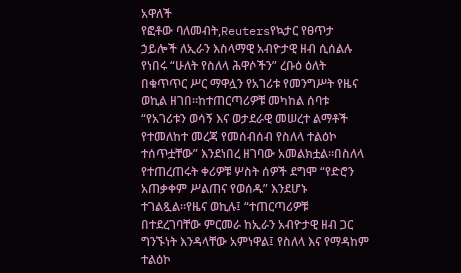አዋለች
የፎቶው ባለመብት,Reutersየኳታር የፀጥታ ኃይሎች ለኢራን እስላማዊ አብዮታዊ ዘብ ሲሰልሉ የነበሩ “ሁለት የስለላ ሕዋሶችን” ረቡዕ ዕለት በቁጥጥር ሥር ማዋሏን የአገሪቱ የመንግሥት የዜና ወኪል ዘገበ።ከተጠርጣሪዎቹ መካከል ሰባቱ “የአገሪቱን ወሳኝ እና ወታደራዊ መሠረተ ልማቶች የተመለከተ መረጃ የመሰብሰብ የስለላ ተልዕኮ ተሰጥቷቸው” እንደነበረ ዘገባው አመልክቷል።በስለላ የተጠረጠሩት ቀሪዎቹ ሦስት ሰዎች ደግሞ “የድሮን አጠቃቀም ሥልጠና የወሰዱ” እንደሆኑ ተገልጿል።የዜና ወኪሉ፤ “ተጠርጣሪዎቹ በተደረገባቸው ምርመራ ከኢራን አብዮታዊ ዘብ ጋር ግንኙነት እንዳላቸው አምነዋል፤ የስለላ እና የማዳከም ተልዕኮ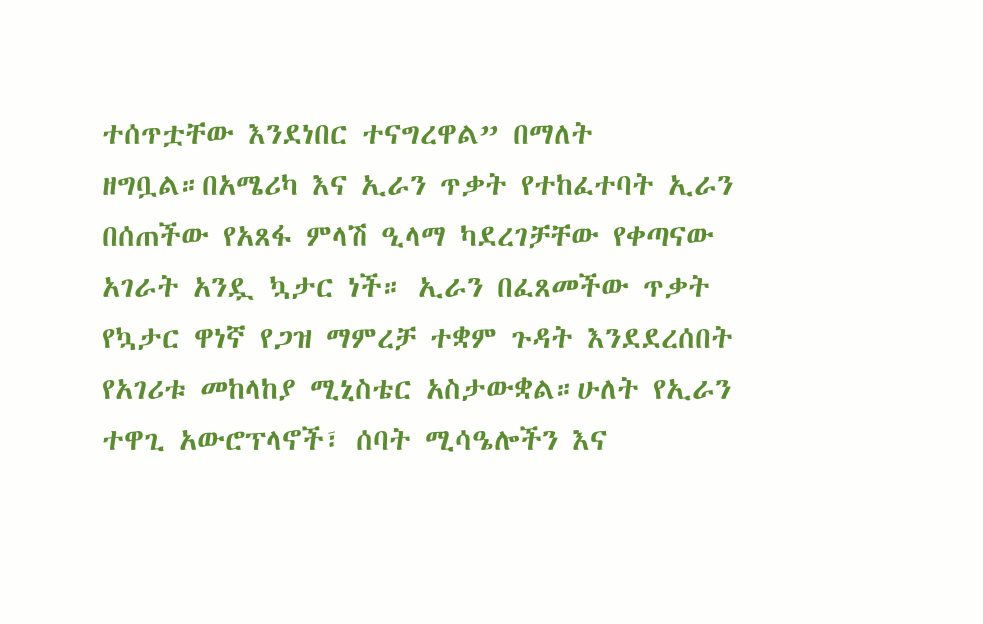ተሰጥቷቸው እንደነበር ተናግረዋል” በማለት ዘግቧል።በአሜሪካ እና ኢራን ጥቃት የተከፈተባት ኢራን በሰጠችው የአጸፋ ምላሽ ዒላማ ካደረገቻቸው የቀጣናው አገራት አንዷ ኳታር ነች። ኢራን በፈጸመችው ጥቃት የኳታር ዋነኛ የጋዝ ማምረቻ ተቋም ጉዳት እንደደረሰበት የአገሪቱ መከላከያ ሚኒስቴር አስታውቋል።ሁለት የኢራን ተዋጊ አውሮፕላኖች፣ ሰባት ሚሳዔሎችን እና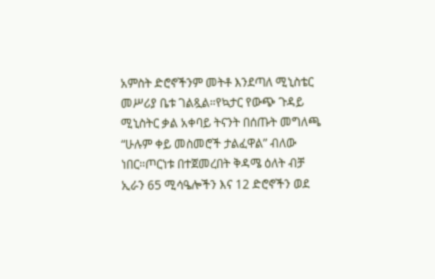አምስት ድሮኖችንም መትቶ እንደጣለ ሚኒስቴር መሥሪያ ቤቱ ገልጿል።የኳታር የውጭ ጉዳይ ሚኒስትር ቃል አቀባይ ትናንት በሰጡት መግለጫ “ሁሉም ቀይ መስመሮች ታልፈዋል” ብለው ነበር።ጦርነቱ በተጀመረበት ቅዳሜ ዕለት ብቻ ኢራን 65 ሚሳዔሎችን እና 12 ድሮኖችን ወደ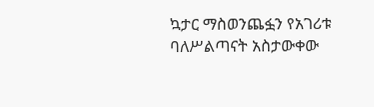ኳታር ማስወንጨፏን የአገሪቱ ባለሥልጣናት አስታውቀው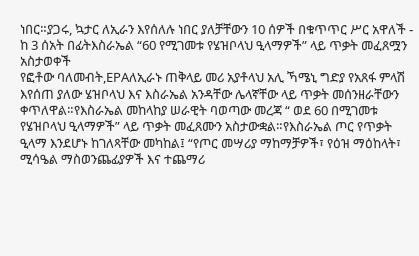ነበር።ያጋሩ, ኳታር ለኢራን እየሰለሉ ነበር ያለቻቸውን 10 ሰዎች በቁጥጥር ሥር አዋለች - ከ 3 ሰአት በፊትእስራኤል “60 የሚገመቱ የሄዝቦላህ ዒላማዎች” ላይ ጥቃት መፈጸሟን አስታወቀች
የፎቶው ባለመብት,EPAለኢራኑ ጠቅላይ መሪ አያቶላህ አሊ ኻሜኒ ግድያ የአጸፋ ምላሽ እየሰጠ ያለው ሄዝቦላህ እና እስራኤል አንዳቸው ሌላኛቸው ላይ ጥቃት መሰንዘራቸውን ቀጥለዋል።የእስራኤል መከላከያ ሠራዊት ባወጣው መረጃ “ ወደ 60 በሚገመቱ የሄዝቦላህ ዒላማዎች” ላይ ጥቃት መፈጸሙን አስታውቋል።የእስራኤል ጦር የጥቃት ዒላማ እንደሆኑ ከገለጻቸው መካከል፤ “የጦር መሣሪያ ማከማቻዎች፣ የዕዝ ማዕከላት፣ ሚሳዔል ማስወንጨፊያዎች እና ተጨማሪ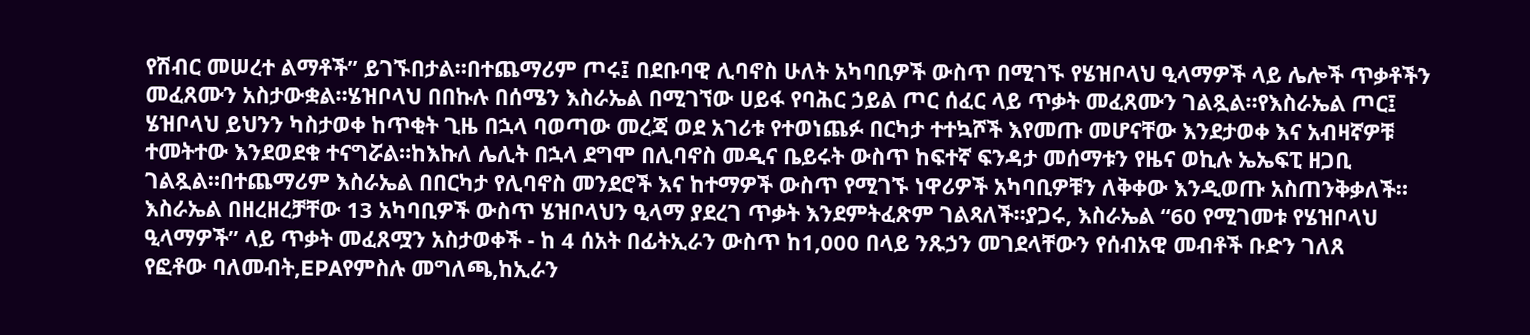የሽብር መሠረተ ልማቶች” ይገኙበታል።በተጨማሪም ጦሩ፤ በደቡባዊ ሊባኖስ ሁለት አካባቢዎች ውስጥ በሚገኙ የሄዝቦላህ ዒላማዎች ላይ ሌሎች ጥቃቶችን መፈጸሙን አስታውቋል።ሄዝቦላህ በበኩሉ በሰሜን እስራኤል በሚገኘው ሀይፋ የባሕር ኃይል ጦር ሰፈር ላይ ጥቃት መፈጸሙን ገልጿል።የእስራኤል ጦር፤ ሄዝቦላህ ይህንን ካስታወቀ ከጥቂት ጊዜ በኋላ ባወጣው መረጃ ወደ አገሪቱ የተወነጨፉ በርካታ ተተኳሾች እየመጡ መሆናቸው እንደታወቀ እና አብዛኛዎቹ ተመትተው እንደወደቁ ተናግሯል።ከእኩለ ሌሊት በኋላ ደግሞ በሊባኖስ መዲና ቤይሩት ውስጥ ከፍተኛ ፍንዳታ መሰማቱን የዜና ወኪሉ ኤኤፍፒ ዘጋቢ ገልጿል።በተጨማሪም እስራኤል በበርካታ የሊባኖስ መንደሮች እና ከተማዎች ውስጥ የሚገኙ ነዋሪዎች አካባቢዎቹን ለቅቀው እንዲወጡ አስጠንቅቃለች። እስራኤል በዘረዘረቻቸው 13 አካባቢዎች ውስጥ ሄዝቦላህን ዒላማ ያደረገ ጥቃት እንደምትፈጽም ገልጻለች።ያጋሩ, እስራኤል “60 የሚገመቱ የሄዝቦላህ ዒላማዎች” ላይ ጥቃት መፈጸሟን አስታወቀች - ከ 4 ሰአት በፊትኢራን ውስጥ ከ1,000 በላይ ንጹኃን መገደላቸውን የሰብአዊ መብቶች ቡድን ገለጸ
የፎቶው ባለመብት,EPAየምስሉ መግለጫ,ከኢራን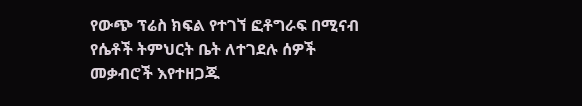የውጭ ፕሬስ ክፍል የተገኘ ፎቶግራፍ በሚናብ የሴቶች ትምህርት ቤት ለተገደሉ ሰዎች መቃብሮች እየተዘጋጁ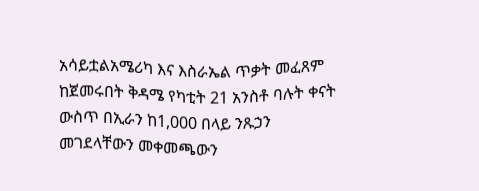አሳይቷልአሜሪካ እና እስራኤል ጥቃት መፈጸም ከጀመሩበት ቅዳሜ የካቲት 21 አንስቶ ባሉት ቀናት ውስጥ በኢራን ከ1,000 በላይ ንጹኃን መገደላቸውን መቀመጫውን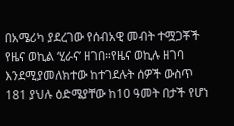በአሜሪካ ያደረገው የሰብአዊ መብት ተሟጋቾች የዜና ወኪል ‘ሂራና’ ዘገበ።የዜና ወኪሉ ዘገባ እንደሚያመለክተው ከተገደሉት ሰዎች ውስጥ 181 ያህሉ ዕድሜያቸው ከ10 ዓመት በታች የሆነ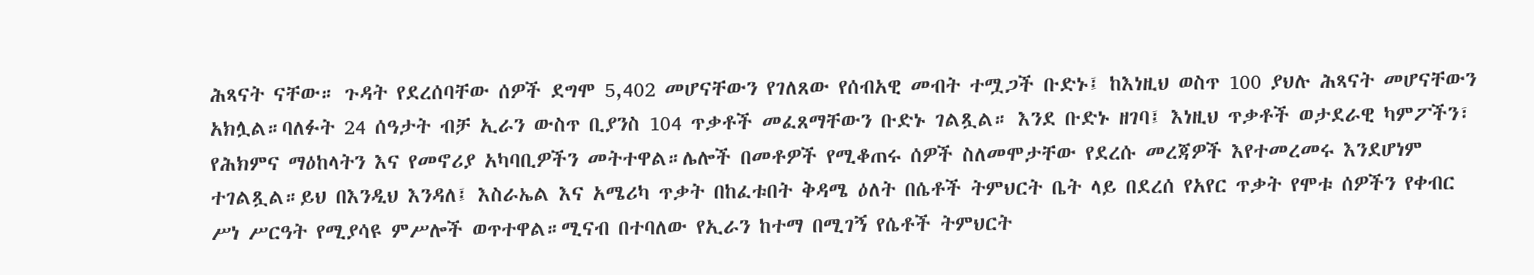ሕጻናት ናቸው። ጉዳት የደረሰባቸው ሰዎች ደግሞ 5,402 መሆናቸውን የገለጸው የሰብአዊ መብት ተሟጋች ቡድኑ፤ ከእነዚህ ወስጥ 100 ያህሉ ሕጻናት መሆናቸውን አክሏል።ባለፉት 24 ሰዓታት ብቻ ኢራን ውስጥ ቢያንስ 104 ጥቃቶች መፈጸማቸውን ቡድኑ ገልጿል። እንደ ቡድኑ ዘገባ፤ እነዚህ ጥቃቶች ወታደራዊ ካምፖችን፣ የሕክምና ማዕከላትን እና የመኖሪያ አካባቢዎችን መትተዋል።ሌሎች በመቶዎች የሚቆጠሩ ሰዎች ስለመሞታቸው የደረሱ መረጃዎች እየተመረመሩ እንደሆነም ተገልጿል።ይህ በእንዲህ እንዳለ፤ እስራኤል እና አሜሪካ ጥቃት በከፈቱበት ቅዳሜ ዕለት በሴቶች ትምህርት ቤት ላይ በደረሰ የአየር ጥቃት የሞቱ ሰዎችን የቀብር ሥነ ሥርዓት የሚያሳዩ ምሥሎች ወጥተዋል።ሚናብ በተባለው የኢራን ከተማ በሚገኝ የሴቶች ትምህርት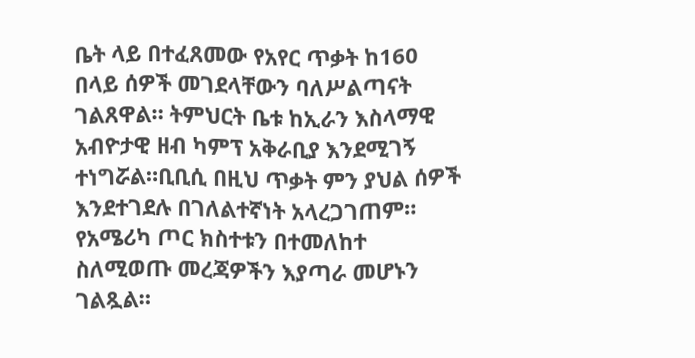ቤት ላይ በተፈጸመው የአየር ጥቃት ከ160 በላይ ሰዎች መገደላቸውን ባለሥልጣናት ገልጸዋል። ትምህርት ቤቱ ከኢራን እስላማዊ አብዮታዊ ዘብ ካምፕ አቅራቢያ እንደሚገኝ ተነግሯል።ቢቢሲ በዚህ ጥቃት ምን ያህል ሰዎች እንደተገደሉ በገለልተኛነት አላረጋገጠም። የአሜሪካ ጦር ክስተቱን በተመለከተ ስለሚወጡ መረጃዎችን እያጣራ መሆኑን ገልጿል።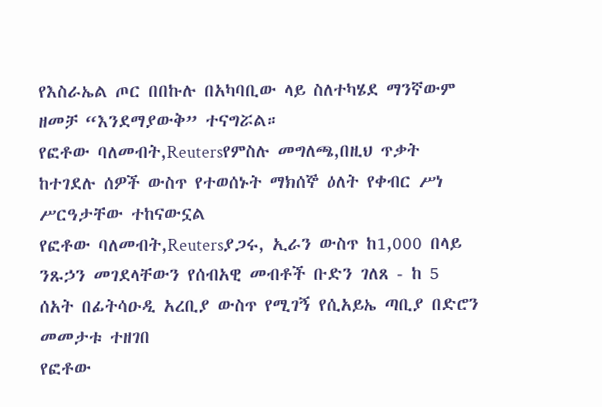የእስራኤል ጦር በበኩሉ በአካባቢው ላይ ስለተካሄደ ማንኛውም ዘመቻ “እንደማያውቅ” ተናግሯል።
የፎቶው ባለመብት,Reutersየምስሉ መግለጫ,በዚህ ጥቃት ከተገደሉ ሰዎች ውስጥ የተወሰኑት ማክሰኞ ዕለት የቀብር ሥነ ሥርዓታቸው ተከናውኗል
የፎቶው ባለመብት,Reutersያጋሩ, ኢራን ውስጥ ከ1,000 በላይ ንጹኃን መገደላቸውን የሰብአዊ መብቶች ቡድን ገለጸ - ከ 5 ሰአት በፊትሳዑዲ አረቢያ ውስጥ የሚገኝ የሲአይኤ ጣቢያ በድሮን መመታቱ ተዘገበ
የፎቶው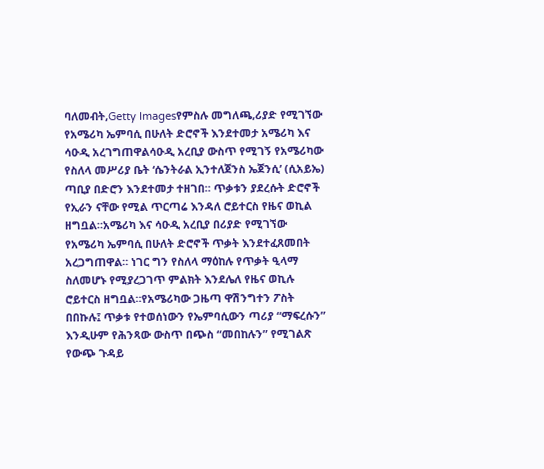ባለመብት,Getty Imagesየምስሉ መግለጫ,ሪያድ የሚገኘው የአሜሪካ ኤምባሲ በሁለት ድሮኖች እንደተመታ አሜሪካ እና ሳዑዲ አረገግጠዋልሳዑዲ አረቢያ ውስጥ የሚገኝ የአሜሪካው የስለላ መሥሪያ ቤት ‘ሴንትራል ኢንተለጀንስ ኤጀንሲ’ (ሲአይኤ) ጣቢያ በድሮን እንደተመታ ተዘገበ። ጥቃቱን ያደረሱት ድሮኖች የኢራን ናቸው የሚል ጥርጣሬ እንዳለ ሮይተርስ የዜና ወኪል ዘግቧል።አሜሪካ እና ሳዑዲ አረቢያ በሪያድ የሚገኘው የአሜሪካ ኤምባሲ በሁለት ድሮኖች ጥቃት እንደተፈጸመበት አረጋግጠዋል። ነገር ግን የስለላ ማዕከሉ የጥቃት ዒላማ ስለመሆኑ የሚያረጋገጥ ምልክት እንደሌለ የዜና ወኪሉ ሮይተርስ ዘግቧል።የአሜሪካው ጋዜጣ ዋሽንግተን ፖስት በበኩሉ፤ ጥቃቱ የተወሰነውን የኤምባሲውን ጣሪያ “ማፍረሱን” እንዲሁም የሕንጻው ውስጥ በጭስ “መበከሉን” የሚገልጽ የውጭ ጉዳይ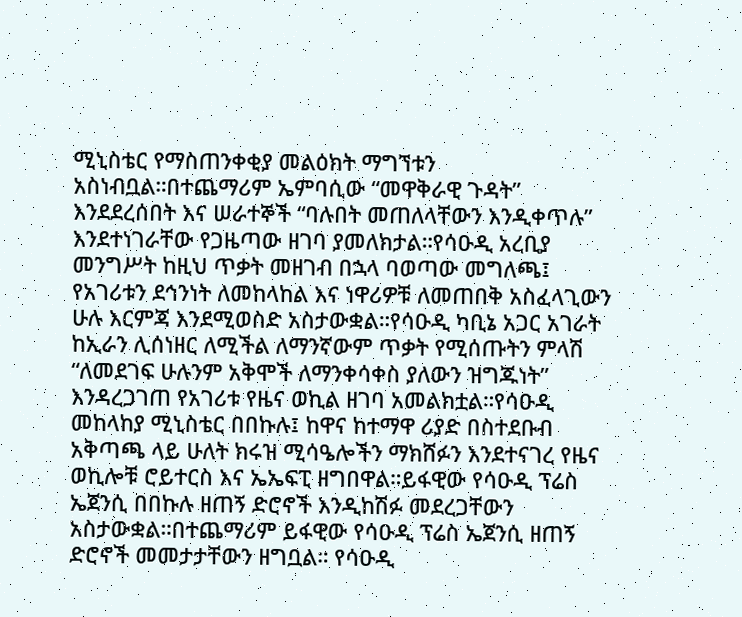ሚኒስቴር የማስጠንቀቂያ መልዕክት ማግኘቱን አስነብቧል።በተጨማሪም ኤምባሲው “መዋቅራዊ ጉዳት” እንደደረሰበት እና ሠራተኞች “ባሉበት መጠለላቸውን እንዲቀጥሉ” እንደተነገራቸው የጋዜጣው ዘገባ ያመለክታል።የሳዑዲ አረቢያ መንግሥት ከዚህ ጥቃት መዘገብ በኋላ ባወጣው መግለጫ፤ የአገሪቱን ደኅንነት ለመከላከል እና ነዋሪዎቹ ለመጠበቅ አስፈላጊውን ሁሉ እርምጃ እንደሚወስድ አስታውቋል።የሳዑዲ ካቢኔ አጋር አገራት ከኢራን ሊሰነዘር ለሚችል ለማንኛውም ጥቃት የሚሰጡትን ምላሽ “ለመደገፍ ሁሉንም አቅሞች ለማንቀሳቀስ ያለውን ዝግጁነት” እንዳረጋገጠ የአገሪቱ የዜና ወኪል ዘገባ አመልክቷል።የሳዑዲ መከላከያ ሚኒስቴር በበኩሉ፤ ከዋና ከተማዋ ሪያድ በስተደቡብ አቅጣጫ ላይ ሁለት ክሩዝ ሚሳዔሎችን ማክሸፉን እንደተናገረ የዜና ወኪሎቹ ሮይተርስ እና ኤኤፍፒ ዘግበዋል።ይፋዊው የሳዑዲ ፕሬስ ኤጀንሲ በበኩሉ ዘጠኝ ድሮኖች እንዲከሽፉ መደረጋቸውን አስታውቋል።በተጨማሪም ይፋዊው የሳዑዲ ፕሬስ ኤጀንሲ ዘጠኝ ድሮኖች መመታታቸውን ዘግቧል። የሳዑዲ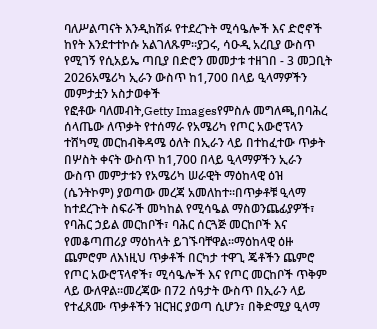ባለሥልጣናት እንዲከሽፉ የተደረጉት ሚሳዔሎች እና ድሮኖች ከየት እንደተተኮሱ አልገለጹም።ያጋሩ, ሳዑዲ አረቢያ ውስጥ የሚገኝ የሲአይኤ ጣቢያ በድሮን መመታቱ ተዘገበ - 3 መጋቢት 2026አሜሪካ ኢራን ውስጥ ከ1,700 በላይ ዒላማዎችን መምታቷን አስታወቀች
የፎቶው ባለመብት,Getty Imagesየምስሉ መግለጫ,በባሕረ ሰላጤው ለጥቃት የተሰማራ የአሜሪካ የጦር አውሮፕላን ተሸካሚ መርከብቅዳሜ ዕለት በኢራን ላይ በተከፈተው ጥቃት በሦስት ቀናት ውስጥ ከ1,700 በላይ ዒላማዎችን ኢራን ውስጥ መምታቱን የአሜሪካ ሠራዊት ማዕከላዊ ዕዝ (ሴንትኮም) ያወጣው መረጃ አመለከተ።በጥቃቶቹ ዒላማ ከተደረጉት ስፍራች መካከል የሚሳዔል ማስወንጨፊያዎች፣ የባሕር ኃይል መርከቦች፣ ባሕር ሰርጓጅ መርከቦች እና የመቆጣጠሪያ ማዕከላት ይገኙባቸዋል።ማዕከላዊ ዕዙ ጨምሮም ለእነዚህ ጥቃቶች በርካታ ተዋጊ ጄቶችን ጨምሮ የጦር አውሮፕላኖች፣ ሚሳዔሎች እና የጦር መርከቦች ጥቅም ላይ ውለዋል።መረጃው በ72 ሰዓታት ውስጥ በኢራን ላይ የተፈጸሙ ጥቃቶችን ዝርዝር ያወጣ ሲሆን፣ በቅድሚያ ዒላማ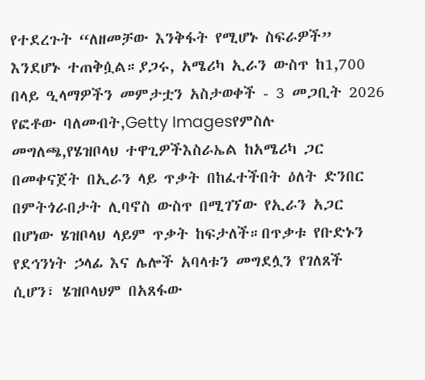የተደረጉት “ለዘመቻው እንቅፋት የሚሆኑ ስፍራዎች” እንደሆኑ ተጠቅሷል።ያጋሩ, አሜሪካ ኢራን ውስጥ ከ1,700 በላይ ዒላማዎችን መምታቷን አስታወቀች - 3 መጋቢት 2026
የፎቶው ባለመብት,Getty Imagesየምስሉ መግለጫ,የሄዝቦላህ ተዋጊዎችእስራኤል ከአሜሪካ ጋር በመቀናጀት በኢራን ላይ ጥቃት በከፈተችበት ዕለት ድንበር በምትጎራበታት ሊባኖስ ውስጥ በሚገኘው የኢራን አጋር በሆነው ሄዝቦላህ ላይም ጥቃት ከፍታለች።በጥቃቱ የቡድኑን የደኅንነት ኃላፊ እና ሌሎች አባላቱን መግደሏን የገለጸች ሲሆን፣ ሄዝቦላህም በአጸፋው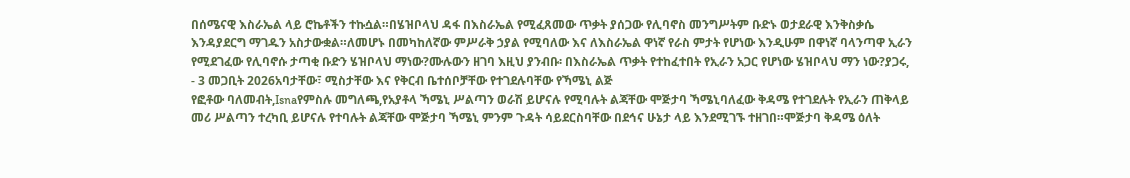በሰሜናዊ እስራኤል ላይ ሮኬቶችን ተኩሷል።በሄዝቦላህ ዳፋ በእስራኤል የሚፈጸመው ጥቃት ያሰጋው የሊባኖስ መንግሥትም ቡድኑ ወታደራዊ እንቅስቃሴ እንዳያደርግ ማገዱን አስታውቋል።ለመሆኑ በመካከለኛው ምሥራቅ ኃያል የሚባለው እና ለእስራኤል ዋነኛ የራስ ምታት የሆነው እንዲሁም በዋነኛ ባላንጣዋ ኢራን የሚደገፈው የሊባኖሱ ታጣቂ ቡድን ሄዝቦላህ ማነው?ሙሉውን ዘገባ እዚህ ያንብቡ፡ በእስራኤል ጥቃት የተከፈተበት የኢራን አጋር የሆነው ሄዝቦላህ ማን ነው?ያጋሩ, - 3 መጋቢት 2026አባታቸው፣ ሚስታቸው እና የቅርብ ቤተሰቦቻቸው የተገደሉባቸው የኻሜኒ ልጅ
የፎቶው ባለመብት,Isnaየምስሉ መግለጫ,የአያቶላ ኻሜኒ ሥልጣን ወራሽ ይሆናሉ የሚባሉት ልጃቸው ሞጅታባ ኻሜኒባለፈው ቅዳሜ የተገደሉት የኢራን ጠቅላይ መሪ ሥልጣን ተረካቢ ይሆናሉ የተባሉት ልጃቸው ሞጅታባ ኻሜኒ ምንም ጉዳት ሳይደርስባቸው በደኅና ሁኔታ ላይ እንደሚገኙ ተዘገበ።ሞጅታባ ቅዳሜ ዕለት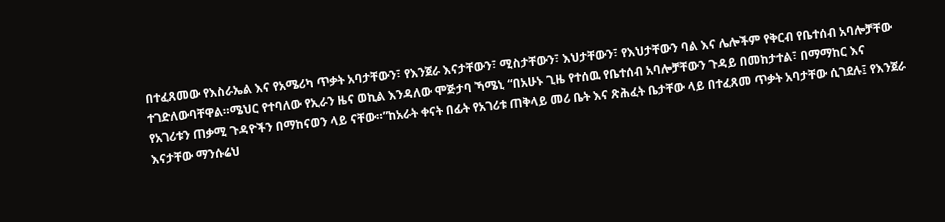በተፈጸመው የእስራኤል እና የአሜሪካ ጥቃት አባታቸውን፣ የእንጀራ እናታቸውን፣ ሚስታቸውን፣ እህታቸውን፣ የእህታቸውን ባል እና ሌሎችም የቅርብ የቤተሰብ አባሎቻቸው ተገድለውባቸዋል።ሜህር የተባለው የኢራን ዜና ወኪል እንዳለው ሞጅታባ ኻሜኒ “በአሁኑ ጊዜ የተሰዉ የቤተሰብ አባሎቻቸውን ጉዳይ በመከታተል፣ በማማከር እና የአገሪቱን ጠቃሚ ጉዳዮችን በማከናወን ላይ ናቸው።”ከአራት ቀናት በፊት የአገሪቱ ጠቅላይ መሪ ቤት እና ጽሕፈት ቤታቸው ላይ በተፈጸመ ጥቃት አባታቸው ሲገደሉ፤ የእንጀራ እናታቸው ማንሱሬህ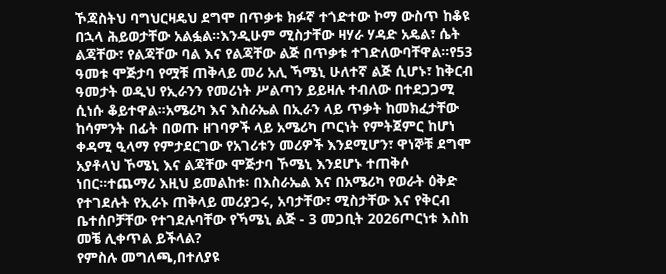ኾጃስትህ ባግህርዛዴህ ደግሞ በጥቃቱ ክፉኛ ተጎድተው ኮማ ውስጥ ከቆዩ በኋላ ሕይወታቸው አልፏል።እንዲሁም ሚስታቸው ዛሃራ ሃዳድ አዴል፣ ሴት ልጃቸው፣ የልጃቸው ባል እና የልጃቸው ልጅ በጥቃቱ ተገድለውባቸዋል።የ53 ዓመቱ ሞጅታባ የሟቹ ጠቅላይ መሪ አሊ ኻሜኒ ሁለተኛ ልጅ ሲሆኑ፣ ከቅርብ ዓመታት ወዲህ የኢራንን የመሪነት ሥልጣን ይይዛሉ ተብለው በተደጋጋሚ ሲነሱ ቆይተዋል።አሜሪካ እና እስራኤል በኢራን ላይ ጥቃት ከመክፈታቸው ከሳምንት በፊት በወጡ ዘገባዎች ላይ አሜሪካ ጦርነት የምትጀምር ከሆነ ቀዳሚ ዒላማ የምታደርገው የአገሪቱን መሪዎች እንደሚሆን፣ ዋነኞቹ ደግሞ አያቶላህ ኾሜኒ እና ልጃቸው ሞጅታባ ኾሜኒ እንደሆኑ ተጠቅሶ ነበር።ተጨማሪ እዚህ ይመልከቱ፡ በእስራኤል እና በአሜሪካ የወራት ዕቅድ የተገደሉት የኢራኑ ጠቅላይ መሪያጋሩ, አባታቸው፣ ሚስታቸው እና የቅርብ ቤተሰቦቻቸው የተገደሉባቸው የኻሜኒ ልጅ - 3 መጋቢት 2026ጦርነቱ እስከ መቼ ሊቀጥል ይችላል?
የምስሉ መግለጫ,በተለያዩ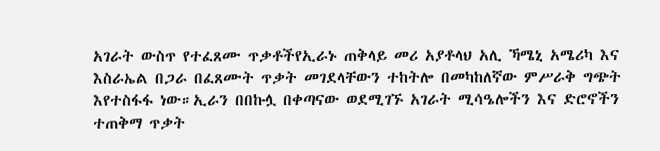አገራት ውስጥ የተፈጸሙ ጥቃቶችየኢራኑ ጠቅላይ መሪ አያቶላህ አሊ ኻሜኒ አሜሪካ እና እስራኤል በጋራ በፈጸሙት ጥቃት መገደላቸውን ተከትሎ በመካከለኛው ምሥራቅ ግጭት እየተስፋፋ ነው።ኢራን በበኩሏ በቀጣናው ወደሚገኙ አገራት ሚሳዔሎችን እና ድሮኖችን ተጠቅማ ጥቃት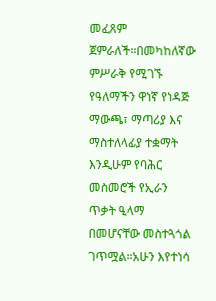መፈጸም ጀምራለች።በመካከለኛው ምሥራቅ የሚገኙ የዓለማችን ዋነኛ የነዳጅ ማውጫ፣ ማጣሪያ እና ማስተለላፊያ ተቋማት እንዲሁም የባሕር መስመሮች የኢራን ጥቃት ዒላማ በመሆናቸው መስተጓጎል ገጥሟል።አሁን እየተነሳ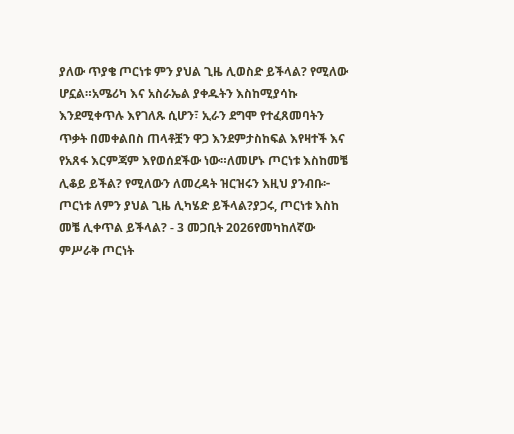ያለው ጥያቄ ጦርነቱ ምን ያህል ጊዜ ሊወስድ ይችላል? የሚለው ሆኗል።አሜሪካ እና አስራኤል ያቀዱትን እስከሚያሳኩ እንደሚቀጥሉ እየገለጹ ሲሆን፣ ኢራን ደግሞ የተፈጸመባትን ጥቃት በመቀልበስ ጠላቶቿን ዋጋ እንደምታስከፍል እየዛተች እና የአጸፋ እርምጃም እየወሰደችው ነው።ለመሆኑ ጦርነቱ እስከመቼ ሊቆይ ይችል? የሚለውን ለመረዳት ዝርዝሩን እዚህ ያንብቡ፦ ጦርነቱ ለምን ያህል ጊዜ ሊካሄድ ይችላል?ያጋሩ, ጦርነቱ እስከ መቼ ሊቀጥል ይችላል? - 3 መጋቢት 2026የመካከለኛው ምሥራቅ ጦርነት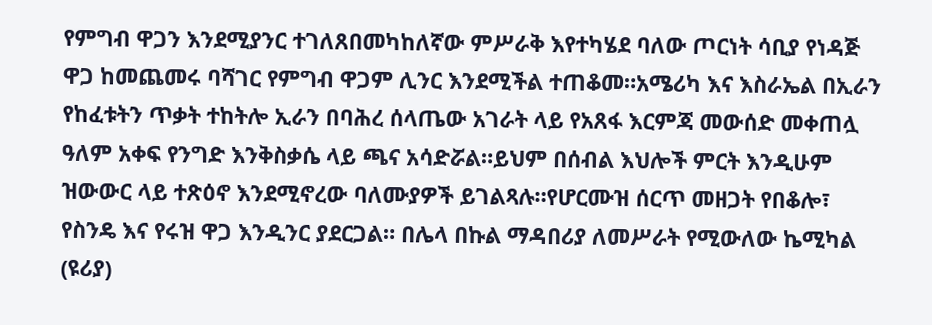የምግብ ዋጋን እንደሚያንር ተገለጸበመካከለኛው ምሥራቅ እየተካሄደ ባለው ጦርነት ሳቢያ የነዳጅ ዋጋ ከመጨመሩ ባሻገር የምግብ ዋጋም ሊንር እንደሚችል ተጠቆመ።አሜሪካ እና እስራኤል በኢራን የከፈቱትን ጥቃት ተከትሎ ኢራን በባሕረ ሰላጤው አገራት ላይ የአጸፋ እርምጃ መውሰድ መቀጠሏ ዓለም አቀፍ የንግድ እንቅስቃሴ ላይ ጫና አሳድሯል።ይህም በሰብል እህሎች ምርት እንዲሁም ዝውውር ላይ ተጽዕኖ እንደሚኖረው ባለሙያዎች ይገልጻሉ።የሆርሙዝ ሰርጥ መዘጋት የበቆሎ፣ የስንዴ እና የሩዝ ዋጋ እንዲንር ያደርጋል። በሌላ በኩል ማዳበሪያ ለመሥራት የሚውለው ኬሚካል (ዩሪያ)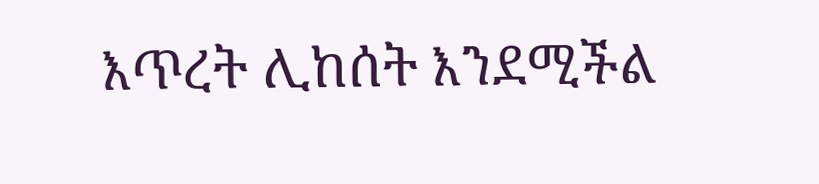እጥረት ሊከሰት እንደሚችል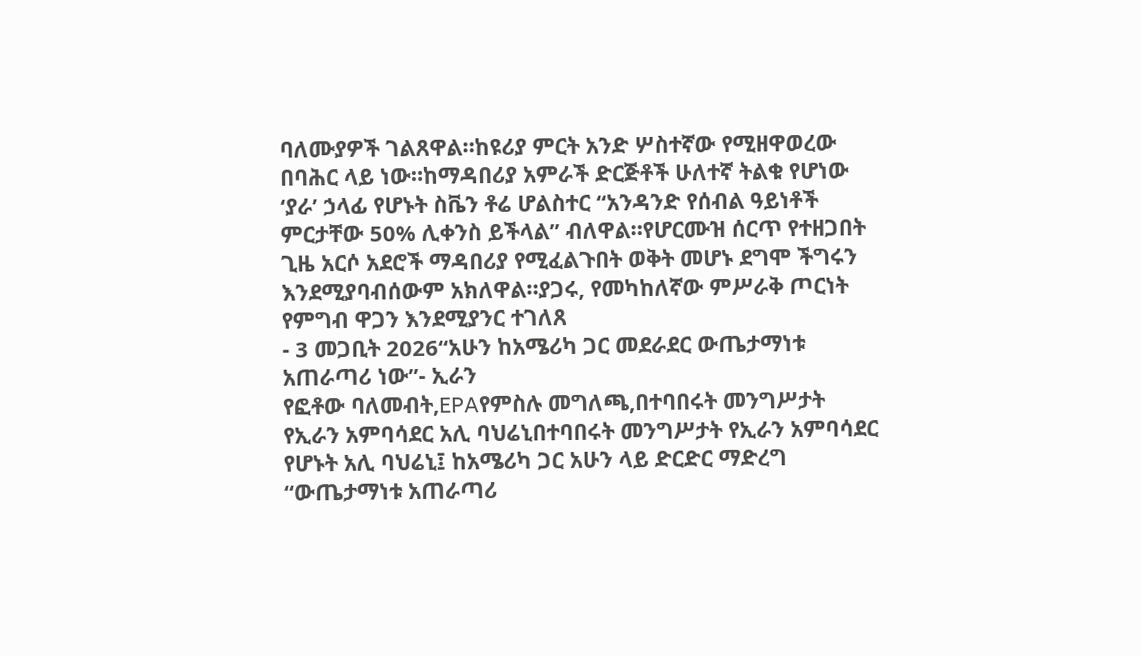ባለሙያዎች ገልጸዋል።ከዩሪያ ምርት አንድ ሦስተኛው የሚዘዋወረው በባሕር ላይ ነው።ከማዳበሪያ አምራች ድርጅቶች ሁለተኛ ትልቁ የሆነው ‘ያራ’ ኃላፊ የሆኑት ስቬን ቶሬ ሆልስተር “አንዳንድ የሰብል ዓይነቶች ምርታቸው 50% ሊቀንስ ይችላል” ብለዋል።የሆርሙዝ ሰርጥ የተዘጋበት ጊዜ አርሶ አደሮች ማዳበሪያ የሚፈልጉበት ወቅት መሆኑ ደግሞ ችግሩን እንደሚያባብሰውም አክለዋል።ያጋሩ, የመካከለኛው ምሥራቅ ጦርነት የምግብ ዋጋን እንደሚያንር ተገለጸ
- 3 መጋቢት 2026“አሁን ከአሜሪካ ጋር መደራደር ውጤታማነቱ አጠራጣሪ ነው”- ኢራን
የፎቶው ባለመብት,EPAየምስሉ መግለጫ,በተባበሩት መንግሥታት የኢራን አምባሳደር አሊ ባህሬኒበተባበሩት መንግሥታት የኢራን አምባሳደር የሆኑት አሊ ባህሬኒ፤ ከአሜሪካ ጋር አሁን ላይ ድርድር ማድረግ “ውጤታማነቱ አጠራጣሪ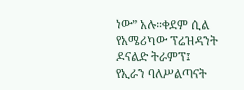ነው” አሉ።ቀደም ሲል የአሜሪካው ፕሬዝዳንት ዶናልድ ትራምፕ፤ የኢራን ባለሥልጣናት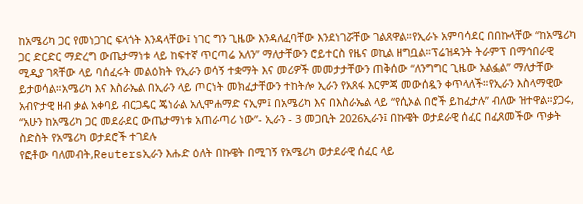ከአሜሪካ ጋር የመነጋገር ፍላጎት እንዳላቸው፤ ነገር ግን ጊዜው እንዳለፈባቸው እንደነገሯቸው ገልጸዋል።የኢራኑ አምባሳደር በበኩላቸው “ከአሜሪካ ጋር ድርድር ማድረግ ውጤታማነቱ ላይ ከፍተኛ ጥርጣሬ አለን” ማለታቸውን ሮይተርስ የዜና ወኪል ዘግቧል።ፕሬዝዳንት ትራምፕ በማኅበራዊ ሚዲያ ገጻቸው ላይ ባሰፈሩት መልዕክት የኢራን ወሳኝ ተቋማት እና መሪዎች መመታታቸውን ጠቅሰው “ለንግግር ጊዜው አልፏል” ማለታቸው ይታወሳል።አሜሪካ እና እስራኤል በኢራን ላይ ጦርነት መክፈታቸውን ተከትሎ ኢራን የአጸፋ እርምጃ መውሰዷን ቀጥላለች።የኢራን እስላማዊው አብዮታዊ ዘብ ቃል አቀባይ ብርጋዴር ጄነራል አሊሞሐማድ ናኢም፤ በአሜሪካ እና በእስራኤል ላይ “የሲኦል በሮች ይከፈታሉ” ብለው ዝተዋል።ያጋሩ, “አሁን ከአሜሪካ ጋር መደራደር ውጤታማነቱ አጠራጣሪ ነው”- ኢራን - 3 መጋቢት 2026ኢራን፤ በኩዌት ወታደራዊ ሰፈር በፈጸመችው ጥቃት ስድስት የአሜሪካ ወታደሮች ተገደሉ
የፎቶው ባለመብት,Reutersኢራን እሑድ ዕለት በኩዌት በሚገኝ የአሜሪካ ወታደራዊ ሰፈር ላይ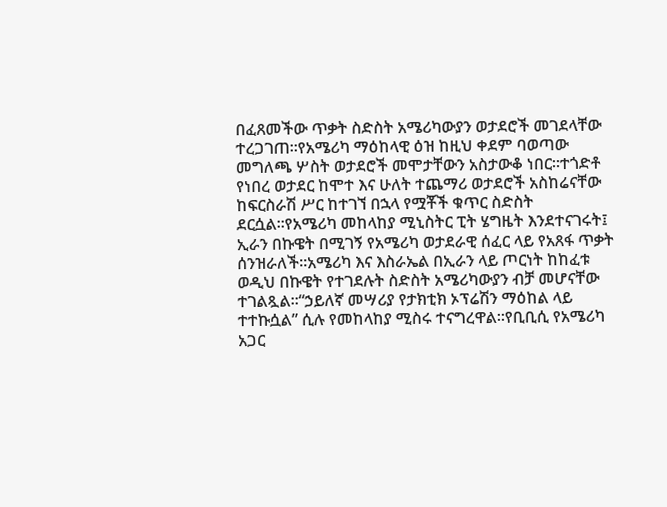በፈጸመችው ጥቃት ስድስት አሜሪካውያን ወታደሮች መገደላቸው ተረጋገጠ።የአሜሪካ ማዕከላዊ ዕዝ ከዚህ ቀደም ባወጣው መግለጫ ሦስት ወታደሮች መሞታቸውን አስታውቆ ነበር።ተጎድቶ የነበረ ወታደር ከሞተ እና ሁለት ተጨማሪ ወታደሮች አስከሬናቸው ከፍርስራሽ ሥር ከተገኘ በኋላ የሟቾች ቁጥር ስድስት ደርሷል።የአሜሪካ መከላከያ ሚኒስትር ፒት ሄግዜት እንደተናገሩት፤ ኢራን በኩዌት በሚገኝ የአሜሪካ ወታደራዊ ሰፈር ላይ የአጸፋ ጥቃት ሰንዝራለች።አሜሪካ እና እስራኤል በኢራን ላይ ጦርነት ከከፈቱ ወዲህ በኩዌት የተገደሉት ስድስት አሜሪካውያን ብቻ መሆናቸው ተገልጿል።“ኃይለኛ መሣሪያ የታክቲክ ኦፕሬሽን ማዕከል ላይ ተተኩሷል” ሲሉ የመከላከያ ሚስሩ ተናግረዋል።የቢቢሲ የአሜሪካ አጋር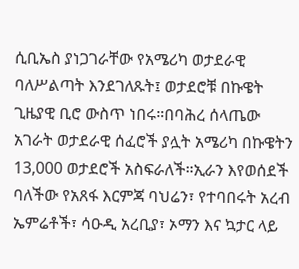ሲቢኤስ ያነጋገራቸው የአሜሪካ ወታደራዊ ባለሥልጣት እንደገለጹት፤ ወታደሮቹ በኩዌት ጊዜያዊ ቢሮ ውስጥ ነበሩ።በባሕረ ሰላጤው አገራት ወታደራዊ ሰፈሮች ያሏት አሜሪካ በኩዌትን 13,000 ወታደሮች አስፍራለች።ኢራን እየወሰደች ባለችው የአጸፋ እርምጃ ባህሬን፣ የተባበሩት አረብ ኤምሬቶች፣ ሳዑዲ አረቢያ፣ ኦማን እና ኳታር ላይ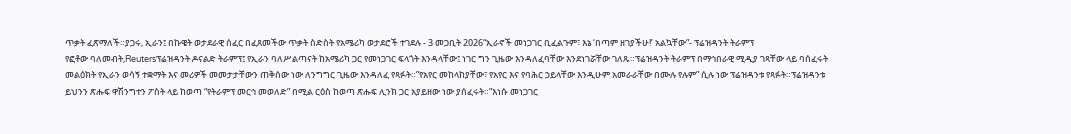ጥቃት ፈጽማለች።ያጋሩ, ኢራን፤ በኩዌት ወታደራዊ ሰፈር በፈጸመችው ጥቃት ስድስት የአሜሪካ ወታደሮች ተገደሉ - 3 መጋቢት 2026“ኢራኖች መነጋገር ቢፈልጉም፣ እኔ ‘በጣም ዘገያችሁ!’ አልኳቸው”- ፕሬዝዳንት ትራምፕ
የፎቶው ባለመብት,Reutersፕሬዝዳንት ዶናልድ ትራምፕ፤ የኢራን ባለሥልጣናት ከአሜሪካ ጋር የመነጋገር ፍላጎት እንዳላቸው፤ ነገር ግን ጊዜው እንዳለፈባቸው እንደነገሯቸው ገለጹ።ፕሬዝዳንት ትራምፕ በማኅበራዊ ሚዲያ ገጻቸው ላይ ባሰፈሩት መልዕክት የኢራን ወሳኝ ተቋማት እና መሪዎች መመታታቸውን ጠቅሰው ነው ለንግግር ጊዜው እንዳለፈ የጻፉት።”የአየር መከላከያቸው፣ የአየር እና የባሕር ኃይላቸው እንዲሁም አመራራቸው በሙሉ የሉም” ሲሉ ነው ፕሬዝዳንቱ የጻፉት።ፕሬዝዳንቱ ይህንን ጽሑፍ ዋሽንግተን ፖስት ላይ ከወጣ “የትራምፕ መርኅ መወለድ” በሚል ርዕስ ከወጣ ጽሑፍ ሊንክ ጋር አያይዘው ነው ያሰፈሩት።”እነሱ መነጋገር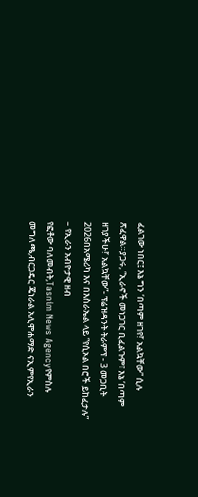ፈልገው ነበር፤ እኔ ግን ‘በጣም ዘገየ!’ አልኳቸው” ሲሉ ጽፈዋል።ያጋሩ, “ኢራኖች መነጋገር ቢፈልጉም፣ እኔ ‘በጣም ዘገያችሁ!’ አልኳቸው”- ፕሬዝዳንት ትራምፕ - 3 መጋቢት 2026በአሜሪካ እና በእስራኤል ላይ “የሲኦል በሮች ይከፈታሉ” – የኢራን አብዮታዊ ዘብ
የፎቶው ባለመብት,Tasnim News Agencyየምስሉ መግለጫ,ብርጋዴር ጄነራል አሊሞሐማድ ናኢምየኢራን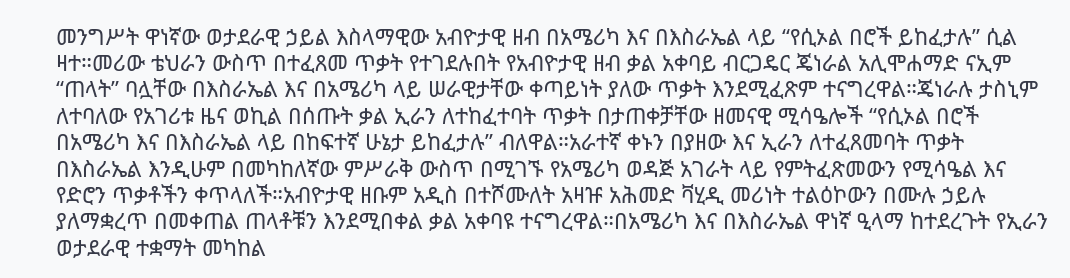መንግሥት ዋነኛው ወታደራዊ ኃይል እስላማዊው አብዮታዊ ዘብ በአሜሪካ እና በእስራኤል ላይ “የሲኦል በሮች ይከፈታሉ” ሲል ዛተ።መሪው ቴህራን ውስጥ በተፈጸመ ጥቃት የተገደሉበት የአብዮታዊ ዘብ ቃል አቀባይ ብርጋዴር ጄነራል አሊሞሐማድ ናኢም “ጠላት” ባሏቸው በእስራኤል እና በአሜሪካ ላይ ሠራዊታቸው ቀጣይነት ያለው ጥቃት እንደሚፈጽም ተናግረዋል።ጄነራሉ ታስኒም ለተባለው የአገሪቱ ዜና ወኪል በሰጡት ቃል ኢራን ለተከፈተባት ጥቃት በታጠቀቻቸው ዘመናዊ ሚሳዔሎች “የሲኦል በሮች በአሜሪካ እና በእስራኤል ላይ በከፍተኛ ሁኔታ ይከፈታሉ” ብለዋል።አራተኛ ቀኑን በያዘው እና ኢራን ለተፈጸመባት ጥቃት በእስራኤል እንዲሁም በመካከለኛው ምሥራቅ ውስጥ በሚገኙ የአሜሪካ ወዳጅ አገራት ላይ የምትፈጽመውን የሚሳዔል እና የድሮን ጥቃቶችን ቀጥላለች።አብዮታዊ ዘቡም አዲስ በተሾሙለት አዛዡ አሕመድ ቫሂዲ መሪነት ተልዕኮውን በሙሉ ኃይሉ ያለማቋረጥ በመቀጠል ጠላቶቹን እንደሚበቀል ቃል አቀባዩ ተናግረዋል።በአሜሪካ እና በእስራኤል ዋነኛ ዒላማ ከተደረጉት የኢራን ወታደራዊ ተቋማት መካከል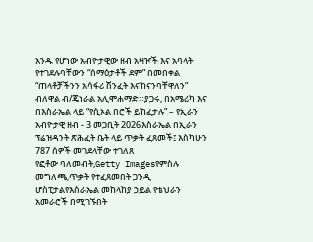አንዱ የሆነው አብዮታዊው ዘብ አዛዦች እና አባላት የተገደሉባቸውን “ሰማዕታቶች ደም” በመበቀል “ጠላቶቻችንን አሳፋሪ ሽንፈት እናከናንባቸዋለን” ብለዋል ብ/ጄነራል አሊሞሐማድ።ያጋሩ, በአሜሪካ እና በእስራኤል ላይ “የሲኦል በሮች ይከፈታሉ” – የኢራን አብዮታዊ ዘብ - 3 መጋቢት 2026እስራኤል በኢራን ፕሬዝዳንት ጽሕፈት ቤት ላይ ጥቃት ፈጸመች፤ እስካሁን 787 ሰዎች መገደላቸው ተገለጸ
የፎቶው ባለመብት,Getty Imagesየምስሉ መግለጫ,ጥቃት የተፈጸመበት ጋንዲ ሆስፒታልየእስራኤል መከላከያ ኃይል የቴህራን አመራሮች በሚገኙበት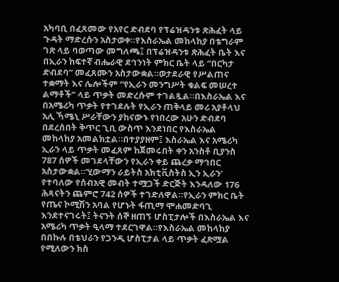አካባቢ በፈጸመው የአየር ድብደባ የፕሬዝዳንቱ ጽሕፈት ላይ ጉዳት ማድረሱን አስታወቀ።የእስራኤል መከላከያ በቴግራም ገጽ ላይ ባወጣው መግለጫ፤ በፕሬዝዳንቱ ጽሕፈት ቤት እና በኢራን ከፍተኛ ብሔራዊ ደኅንነት ምክር ቤት ላይ “በርካታ ድብደባ” መፈጸሙን አስታውቋል።ወታደራዊ የሥልጠና ተቋማት እና ሌሎችም “የኢራን መንግሥት ቁልፍ መሠረተ ልማቶች” ላይ ጥቃት መድረሱም ተገልጿል።በእስራኤል እና በአሜሪካ ጥቃት የተገደሉት የኢራን ጠቅላይ መሪ አያቶላህ አሊ ኻሜኒ ሥራቸውን ያከናውኑ የነበረው አሁን ድብደባ በደረሰበት ቅጥር ጊቢ ውስጥ እንደነበር የእስራኤል መከላከያ አመልክቷል።በተያያዘም፤ እስራኤል እና አሜሪካ ኢራን ላይ ጥቃት መፈጸም ከጀመሩበት ቀን አንስቶ ቢያንስ 787 ሰዎች መገደላቸውን የኢራን ቀይ ጨረቃ ማኅበር አስታውቋል።‘ሂውማን ራይትስ አክቲቪስትስ ኢን ኢራን’ የተባለው የሰብአዊ መብት ተሟጋች ድርጅት እንዳለው 176 ሕጻናትን ጨምሮ 742 ሰዎች ተገድለዋል።የኢራን ምክር ቤት የጤና ኮሚሽን አባል የሆኑት ፋጢማ ሞሐመድባጊ እንደተናገሩት፤ ትናንት ሰኞ ዘጠኝ ሆስፒታሎች በእስራኤል እና አሜሪካ ጥቃት ዒላማ ተደርገዋል።የእስራኤል መከላከያ በበኩሉ በቴህራን የጋንዲ ሆስፒታል ላይ ጥቃት ፈጽሟል የሚለውን ክስ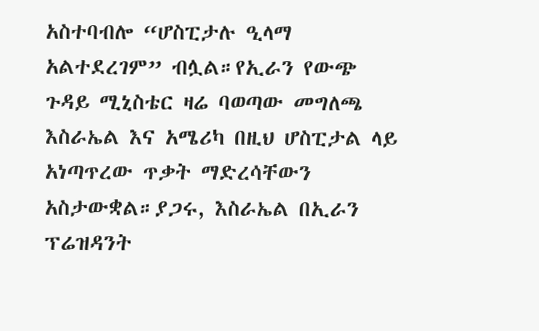አስተባብሎ “ሆስፒታሉ ዒላማ አልተደረገም” ብሏል።የኢራን የውጭ ጉዳይ ሚኒስቴር ዛሬ ባወጣው መግለጫ እስራኤል እና አሜሪካ በዚህ ሆስፒታል ላይ አነጣጥረው ጥቃት ማድረሳቸውን አስታውቋል።ያጋሩ, እስራኤል በኢራን ፕሬዝዳንት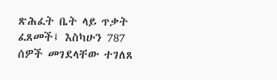ጽሕፈት ቤት ላይ ጥቃት ፈጸመች፤ እስካሁን 787 ሰዎች መገደላቸው ተገለጸ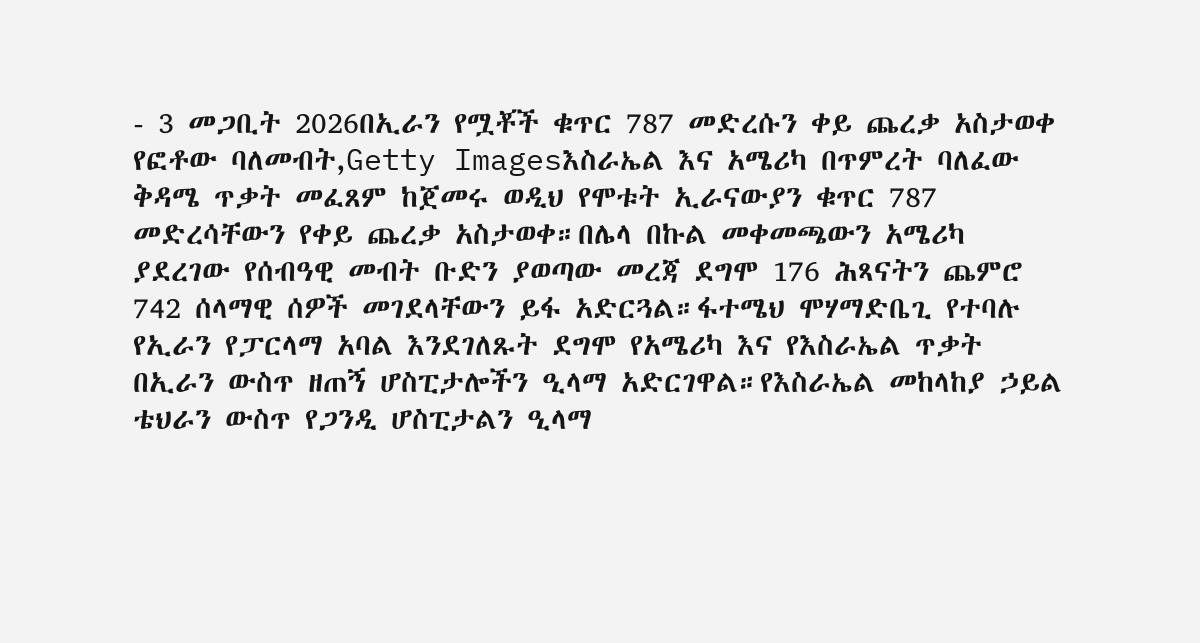- 3 መጋቢት 2026በኢራን የሟቾች ቁጥር 787 መድረሱን ቀይ ጨረቃ አስታወቀ
የፎቶው ባለመብት,Getty Imagesእስራኤል እና አሜሪካ በጥምረት ባለፈው ቅዳሜ ጥቃት መፈጸም ከጀመሩ ወዲህ የሞቱት ኢራናውያን ቁጥር 787 መድረሳቸውን የቀይ ጨረቃ አስታወቀ።በሌላ በኩል መቀመጫውን አሜሪካ ያደረገው የሰብዓዊ መብት ቡድን ያወጣው መረጃ ደግሞ 176 ሕጻናትን ጨምሮ 742 ሰላማዊ ሰዎች መገደላቸውን ይፋ አድርጓል።ፋተሜህ ሞሃማድቤጊ የተባሉ የኢራን የፓርላማ አባል እንደገለጹት ደግሞ የአሜሪካ እና የእስራኤል ጥቃት በኢራን ውስጥ ዘጠኝ ሆስፒታሎችን ዒላማ አድርገዋል።የእስራኤል መከላከያ ኃይል ቴህራን ውስጥ የጋንዲ ሆስፒታልን ዒላማ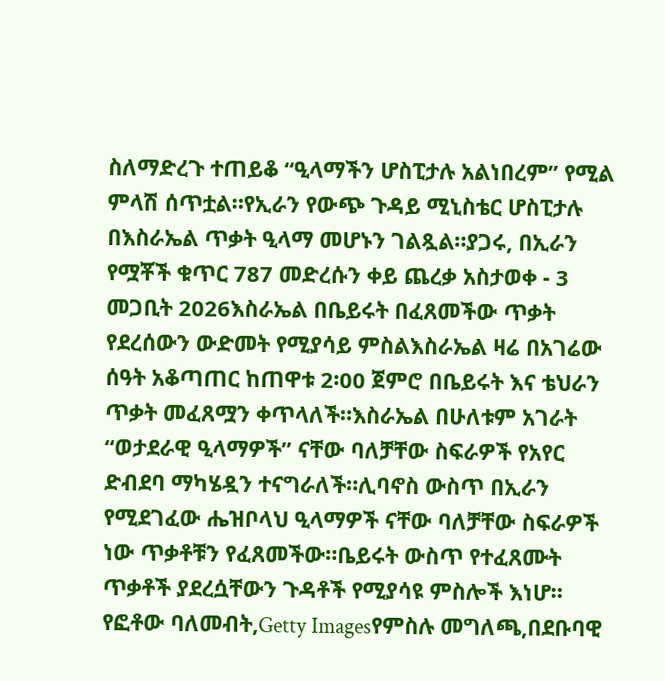ስለማድረጉ ተጠይቆ “ዒላማችን ሆስፒታሉ አልነበረም” የሚል ምላሽ ሰጥቷል።የኢራን የውጭ ጉዳይ ሚኒስቴር ሆስፒታሉ በእስራኤል ጥቃት ዒላማ መሆኑን ገልጿል።ያጋሩ, በኢራን የሟቾች ቁጥር 787 መድረሱን ቀይ ጨረቃ አስታወቀ - 3 መጋቢት 2026እስራኤል በቤይሩት በፈጸመችው ጥቃት የደረሰውን ውድመት የሚያሳይ ምስልእስራኤል ዛሬ በአገሬው ሰዓት አቆጣጠር ከጠዋቱ 2፡00 ጀምሮ በቤይሩት እና ቴህራን ጥቃት መፈጸሟን ቀጥላለች።እስራኤል በሁለቱም አገራት “ወታደራዊ ዒላማዎች” ናቸው ባለቻቸው ስፍራዎች የአየር ድብደባ ማካሄዷን ተናግራለች።ሊባኖስ ውስጥ በኢራን የሚደገፈው ሔዝቦላህ ዒላማዎች ናቸው ባለቻቸው ስፍራዎች ነው ጥቃቶቹን የፈጸመችው።ቤይሩት ውስጥ የተፈጸሙት ጥቃቶች ያደረሷቸውን ጉዳቶች የሚያሳዩ ምስሎች እነሆ።
የፎቶው ባለመብት,Getty Imagesየምስሉ መግለጫ,በደቡባዊ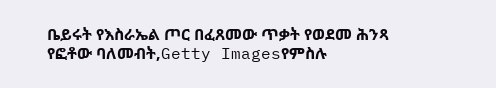ቤይሩት የእስራኤል ጦር በፈጸመው ጥቃት የወደመ ሕንጻ
የፎቶው ባለመብት,Getty Imagesየምስሉ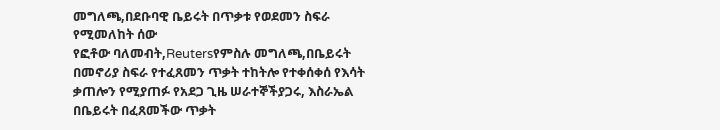መግለጫ,በደቡባዊ ቤይሩት በጥቃቱ የወደመን ስፍራ የሚመለከት ሰው
የፎቶው ባለመብት,Reutersየምስሉ መግለጫ,በቤይሩት በመኖሪያ ስፍራ የተፈጸመን ጥቃት ተከትሎ የተቀሰቀሰ የእሳት ቃጠሎን የሚያጠፉ የአደጋ ጊዜ ሠራተኞችያጋሩ, እስራኤል በቤይሩት በፈጸመችው ጥቃት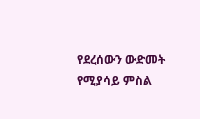የደረሰውን ውድመት የሚያሳይ ምስል